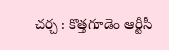చర్చ : కొత్తగూడెం ఆర్టీసీ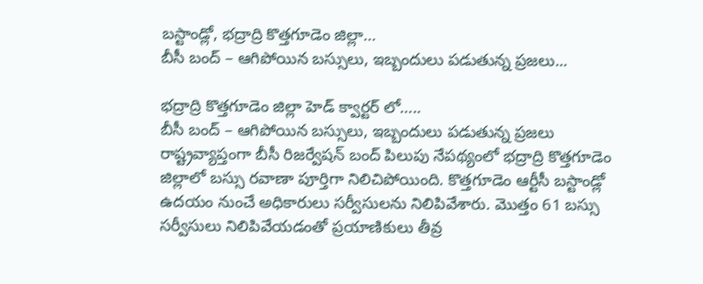బస్టాండ్లో, భద్రాద్రి కొత్తగూడెం జిల్లా…
బీసీ బంద్ – ఆగిపోయిన బస్సులు, ఇబ్బందులు పడుతున్న ప్రజలు...

భద్రాద్రి కొత్తగూడెం జిల్లా హెడ్ క్వార్టర్ లో…..
బీసీ బంద్ – ఆగిపోయిన బస్సులు, ఇబ్బందులు పడుతున్న ప్రజలు
రాష్ట్రవ్యాప్తంగా బీసీ రిజర్వేషన్ బంద్ పిలుపు నేపథ్యంలో భద్రాద్రి కొత్తగూడెం జిల్లాలో బస్సు రవాణా పూర్తిగా నిలిచిపోయింది. కొత్తగూడెం ఆర్టీసీ బస్టాండ్లో ఉదయం నుంచే అధికారులు సర్వీసులను నిలిపివేశారు. మొత్తం 61 బస్సు సర్వీసులు నిలిపివేయడంతో ప్రయాణికులు తీవ్ర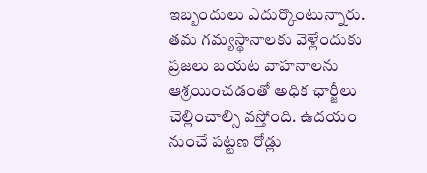ఇబ్బందులు ఎదుర్కొంటున్నారు.
తమ గమ్యస్థానాలకు వెళ్లేందుకు ప్రజలు బయట వాహనాలను ఆశ్రయించడంతో అధిక ఛార్జీలు చెల్లించాల్సి వస్తోంది. ఉదయం నుంచే పట్టణ రోడ్లు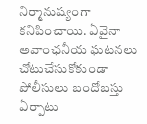నిర్మానుష్యంగా కనిపించాయి. ఏవైనా అవాంఛనీయ ఘటనలు చోటుచేసుకోకుండా పోలీసులు బందోబస్తు ఏర్పాటు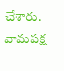చేశారు.
వామపక్ష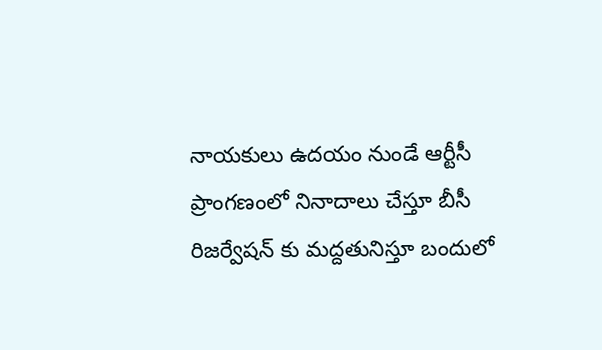నాయకులు ఉదయం నుండే ఆర్టీసీ ప్రాంగణంలో నినాదాలు చేస్తూ బీసీ రిజర్వేషన్ కు మద్దతునిస్తూ బందులో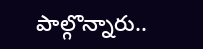పాల్గొన్నారు..